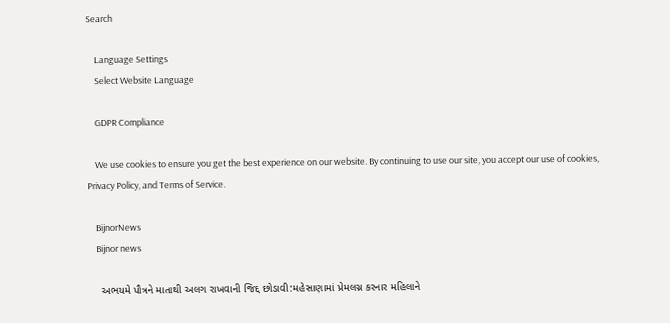Search

    Language Settings
    Select Website Language

    GDPR Compliance

    We use cookies to ensure you get the best experience on our website. By continuing to use our site, you accept our use of cookies, Privacy Policy, and Terms of Service.

    BijnorNews
    Bijnor news

    અભયમે પૌત્રને માતાથી અલગ રાખવાની જિદ્દ છોડાવી:મહેસાણામાં પ્રેમલગ્ન કરનાર મહિલાને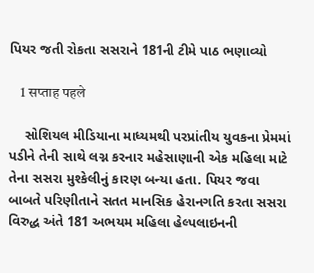પિયર જતી રોકતા સસરાને 181ની ટીમે પાઠ ભણાવ્યો

    1 सप्ताह पहले

    સોશિયલ મીડિયાના માધ્યમથી પરપ્રાંતીય યુવકના પ્રેમમાં પડીને તેની સાથે લગ્ન કરનાર મહેસાણાની એક મહિલા માટે તેના સસરા મુશ્કેલીનું કારણ બન્યા હતા. પિયર જવા બાબતે પરિણીતાને સતત માનસિક હેરાનગતિ કરતા સસરા વિરુદ્ધ અંતે 181 અભયમ મહિલા હેલ્પલાઇનની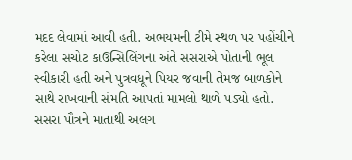મદદ લેવામાં આવી હતી. અભયમની ટીમે સ્થળ પર પહોંચીને કરેલા સચોટ કાઉન્સિલિંગના અંતે સસરાએ પોતાની ભૂલ સ્વીકારી હતી અને પુત્રવધૂને પિયર જવાની તેમજ બાળકોને સાથે રાખવાની સંમતિ આપતાં મામલો થાળે પડ્યો હતો. સસરા પૌત્રને માતાથી અલગ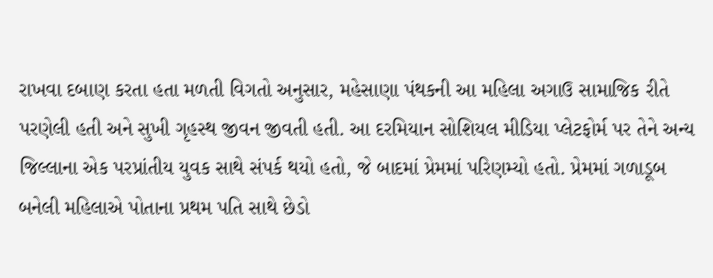રાખવા દબાણ કરતા હતા મળતી વિગતો અનુસાર, મહેસાણા પંથકની આ મહિલા અગાઉ સામાજિક રીતે પરણેલી હતી અને સુખી ગૃહસ્થ જીવન જીવતી હતી. આ દરમિયાન સોશિયલ મીડિયા પ્લેટફોર્મ પર તેને અન્ય જિલ્લાના એક પરપ્રાંતીય યુવક સાથે સંપર્ક થયો હતો, જે બાદમાં પ્રેમમાં પરિણમ્યો હતો. પ્રેમમાં ગળાડૂબ બનેલી મહિલાએ પોતાના પ્રથમ પતિ સાથે છેડો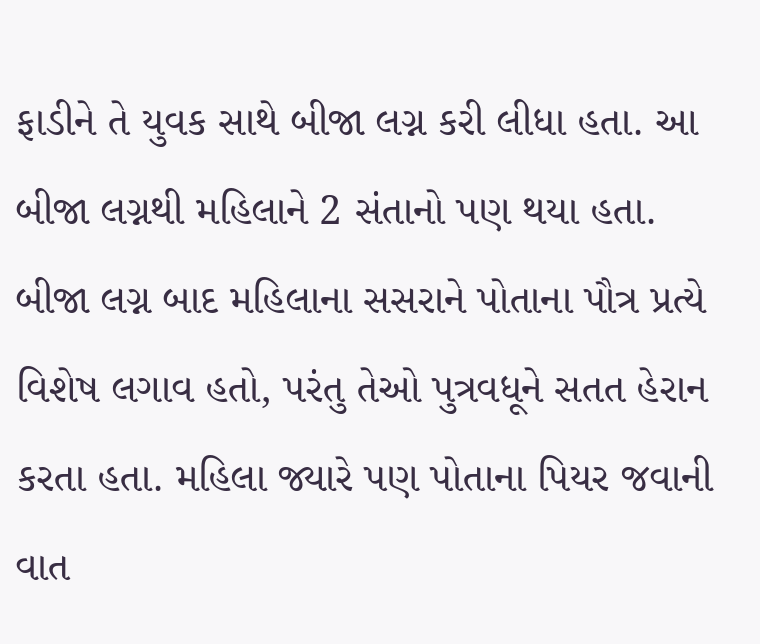ફાડીને તે યુવક સાથે બીજા લગ્ન કરી લીધા હતા. આ બીજા લગ્નથી મહિલાને 2 સંતાનો પણ થયા હતા. બીજા લગ્ન બાદ મહિલાના સસરાને પોતાના પૌત્ર પ્રત્યે વિશેષ લગાવ હતો, પરંતુ તેઓ પુત્રવધૂને સતત હેરાન કરતા હતા. મહિલા જ્યારે પણ પોતાના પિયર જવાની વાત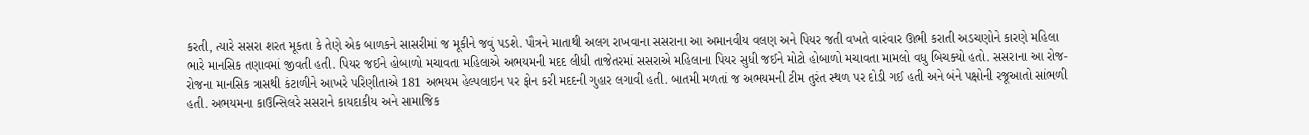કરતી, ત્યારે સસરા શરત મૂકતા કે તેણે એક બાળકને સાસરીમાં જ મૂકીને જવું પડશે. પૌત્રને માતાથી અલગ રાખવાના સસરાના આ અમાનવીય વલણ અને પિયર જતી વખતે વારંવાર ઊભી કરાતી અડચણોને કારણે મહિલા ભારે માનસિક તણાવમાં જીવતી હતી. પિયર જઈને હોબાળો મચાવતા મહિલાએ અભયમની મદદ લીધી તાજેતરમાં સસરાએ મહિલાના પિયર સુધી જઈને મોટો હોબાળો મચાવતા મામલો વધુ બિચક્યો હતો. સસરાના આ રોજ-રોજના માનસિક ત્રાસથી કંટાળીને આખરે પરિણીતાએ 181 અભયમ હેલ્પલાઇન પર ફોન કરી મદદની ગુહાર લગાવી હતી. બાતમી મળતાં જ અભયમની ટીમ તુરંત સ્થળ પર દોડી ગઈ હતી અને બંને પક્ષોની રજૂઆતો સાંભળી હતી. અભયમના કાઉન્સિલરે સસરાને કાયદાકીય અને સામાજિક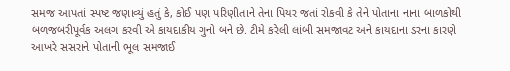સમજ આપતાં સ્પષ્ટ જણાવ્યું હતું કે, કોઈ પણ પરિણીતાને તેના પિયર જતાં રોકવી કે તેને પોતાના નાના બાળકોથી બળજબરીપૂર્વક અલગ કરવી એ કાયદાકીય ગુનો બને છે. ટીમે કરેલી લાંબી સમજાવટ અને કાયદાના ડરના કારણે આખરે સસરાને પોતાની ભૂલ સમજાઈ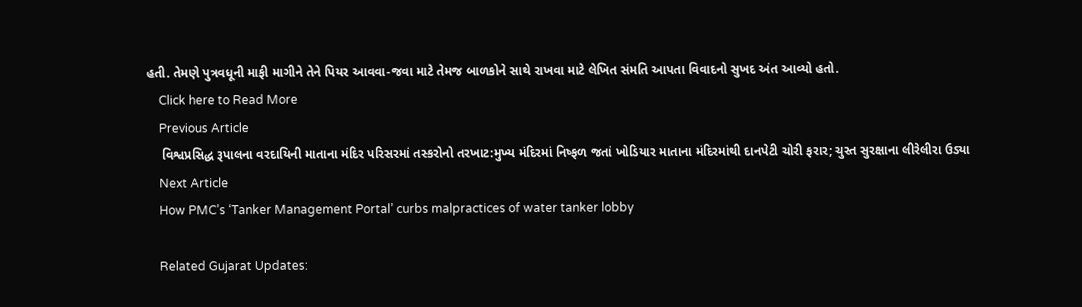હતી. તેમણે પુત્રવધૂની માફી માગીને તેને પિયર આવવા-જવા માટે તેમજ બાળકોને સાથે રાખવા માટે લેખિત સંમતિ આપતા વિવાદનો સુખદ અંત આવ્યો હતો.
    Click here to Read More
    Previous Article
    વિશ્વપ્રસિદ્ધ રૂપાલના વરદાયિની માતાના મંદિર પરિસરમાં તસ્કરોનો તરખાટ:મુખ્ય મંદિરમાં નિષ્ફળ જતાં ખોડિયાર માતાના મંદિરમાંથી દાનપેટી ચોરી ફરાર; ચુસ્ત સુરક્ષાના લીરેલીરા ઉડ્યા
    Next Article
    How PMC’s ‘Tanker Management Portal’ curbs malpractices of water tanker lobby

    Related Gujarat Updates: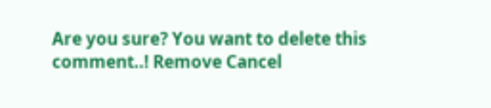Are you sure? You want to delete this comment..! Remove Cancel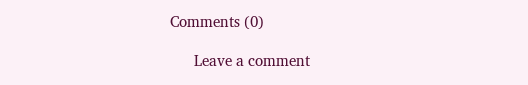Comments (0)

      Leave a comment